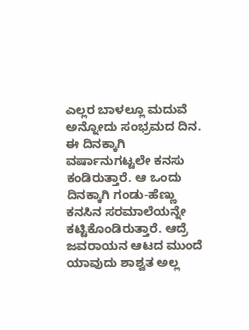ಎಲ್ಲರ ಬಾಳಲ್ಲೂ ಮದುವೆ ಅನ್ನೋದು ಸಂಭ್ರಮದ ದಿನ. ಈ ದಿನಕ್ಕಾಗಿ ವರ್ಷಾನುಗಟ್ಟಲೇ ಕನಸು ಕಂಡಿರುತ್ತಾರೆ. ಆ ಒಂದು ದಿನಕ್ಕಾಗಿ ಗಂಡು-ಹೆಣ್ಣು ಕನಸಿನ ಸರಮಾಲೆಯನ್ನೇ ಕಟ್ಟಿಕೊಂಡಿರುತ್ತಾರೆ. ಆದ್ರೆ ಜವರಾಯನ ಆಟದ ಮುಂದೆ ಯಾವುದು ಶಾಶ್ವತ ಅಲ್ಲ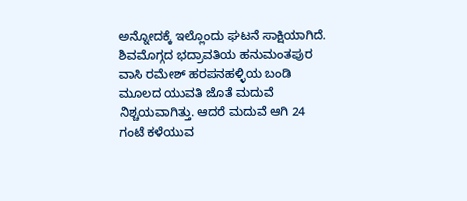ಅನ್ನೋದಕ್ಕೆ ಇಲ್ಲೊಂದು ಘಟನೆ ಸಾಕ್ಷಿಯಾಗಿದೆ.
ಶಿವಮೊಗ್ಗದ ಭದ್ರಾವತಿಯ ಹನುಮಂತಪುರ ವಾಸಿ ರಮೇಶ್ ಹರಪನಹಳ್ಳಿಯ ಬಂಡಿ ಮೂಲದ ಯುವತಿ ಜೊತೆ ಮದುವೆ ನಿಶ್ಚಯವಾಗಿತ್ತು. ಆದರೆ ಮದುವೆ ಆಗಿ 24 ಗಂಟೆ ಕಳೆಯುವ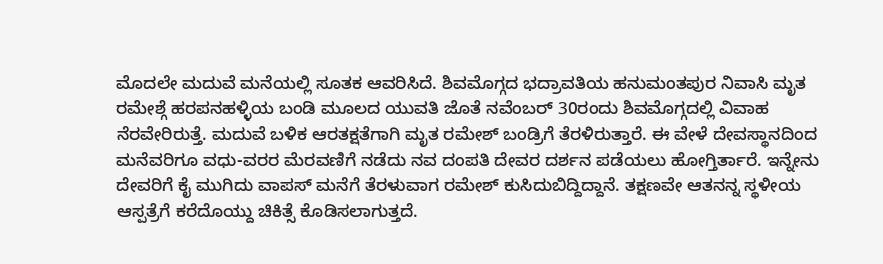ಮೊದಲೇ ಮದುವೆ ಮನೆಯಲ್ಲಿ ಸೂತಕ ಆವರಿಸಿದೆ. ಶಿವಮೊಗ್ಗದ ಭದ್ರಾವತಿಯ ಹನುಮಂತಪುರ ನಿವಾಸಿ ಮೃತ ರಮೇಶ್ಗೆ ಹರಪನಹಳ್ಳಿಯ ಬಂಡಿ ಮೂಲದ ಯುವತಿ ಜೊತೆ ನವೆಂಬರ್ 30ರಂದು ಶಿವಮೊಗ್ಗದಲ್ಲಿ ವಿವಾಹ ನೆರವೇರಿರುತ್ತೆ. ಮದುವೆ ಬಳಿಕ ಆರತಕ್ಷತೆಗಾಗಿ ಮೃತ ರಮೇಶ್ ಬಂಡ್ರಿಗೆ ತೆರಳಿರುತ್ತಾರೆ. ಈ ವೇಳೆ ದೇವಸ್ಥಾನದಿಂದ ಮನೆವರಿಗೂ ವಧು-ವರರ ಮೆರವಣಿಗೆ ನಡೆದು ನವ ದಂಪತಿ ದೇವರ ದರ್ಶನ ಪಡೆಯಲು ಹೋಗ್ತಿರ್ತಾರೆ. ಇನ್ನೇನು ದೇವರಿಗೆ ಕೈ ಮುಗಿದು ವಾಪಸ್ ಮನೆಗೆ ತೆರಳುವಾಗ ರಮೇಶ್ ಕುಸಿದುಬಿದ್ದಿದ್ದಾನೆ. ತಕ್ಷಣವೇ ಆತನನ್ನ ಸ್ಥಳೀಯ ಆಸ್ಪತ್ರೆಗೆ ಕರೆದೊಯ್ದು ಚಿಕಿತ್ಸೆ ಕೊಡಿಸಲಾಗುತ್ತದೆ.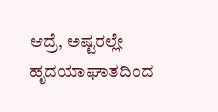ಆದ್ರೆ, ಅಷ್ಟರಲ್ಲೇ ಹೃದಯಾಘಾತದಿಂದ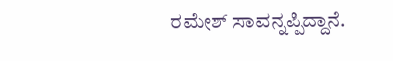ರಮೇಶ್ ಸಾವನ್ನಪ್ಪಿದ್ದಾನೆ.